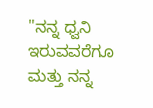"ನನ್ನ ಧ್ವನಿ ಇರುವವರೆಗೂ ಮತ್ತು ನನ್ನ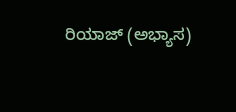ರಿಯಾಜ್ (ಅಭ್ಯಾಸ)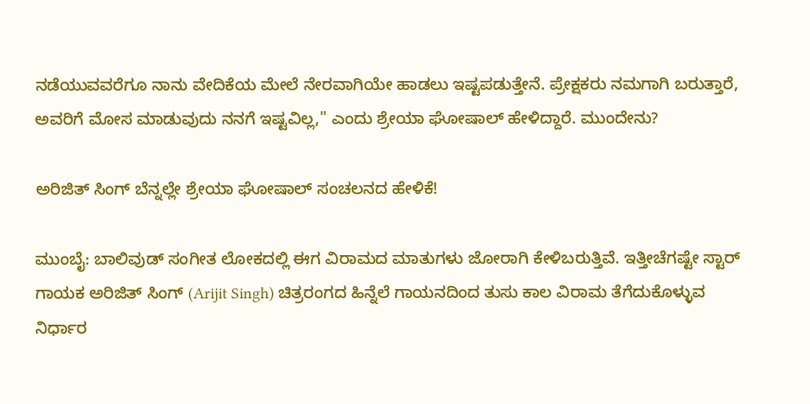ನಡೆಯುವವರೆಗೂ ನಾನು ವೇದಿಕೆಯ ಮೇಲೆ ನೇರವಾಗಿಯೇ ಹಾಡಲು ಇಷ್ಟಪಡುತ್ತೇನೆ. ಪ್ರೇಕ್ಷಕರು ನಮಗಾಗಿ ಬರುತ್ತಾರೆ, ಅವರಿಗೆ ಮೋಸ ಮಾಡುವುದು ನನಗೆ ಇಷ್ಟವಿಲ್ಲ," ಎಂದು ಶ್ರೇಯಾ ಘೋಷಾಲ್ ಹೇಳಿದ್ದಾರೆ. ಮುಂದೇನು?

ಅರಿಜಿತ್ ಸಿಂಗ್ ಬೆನ್ನಲ್ಲೇ ಶ್ರೇಯಾ ಘೋಷಾಲ್ ಸಂಚಲನದ ಹೇಳಿಕೆ!

ಮುಂಬೈ: ಬಾಲಿವುಡ್ ಸಂಗೀತ ಲೋಕದಲ್ಲಿ ಈಗ ವಿರಾಮದ ಮಾತುಗಳು ಜೋರಾಗಿ ಕೇಳಿಬರುತ್ತಿವೆ. ಇತ್ತೀಚೆಗಷ್ಟೇ ಸ್ಟಾರ್ ಗಾಯಕ ಅರಿಜಿತ್ ಸಿಂಗ್ (Arijit Singh) ಚಿತ್ರರಂಗದ ಹಿನ್ನೆಲೆ ಗಾಯನದಿಂದ ತುಸು ಕಾಲ ವಿರಾಮ ತೆಗೆದುಕೊಳ್ಳುವ ನಿರ್ಧಾರ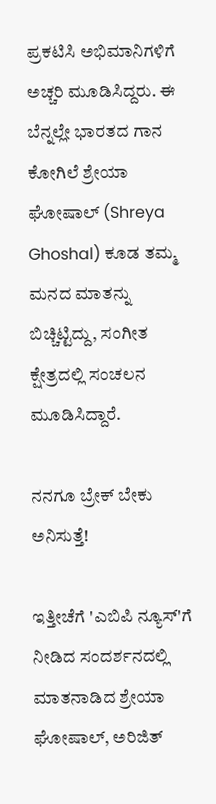ಪ್ರಕಟಿಸಿ ಅಭಿಮಾನಿಗಳಿಗೆ ಅಚ್ಚರಿ ಮೂಡಿಸಿದ್ದರು. ಈ ಬೆನ್ನಲ್ಲೇ ಭಾರತದ ಗಾನ ಕೋಗಿಲೆ ಶ್ರೇಯಾ ಘೋಷಾಲ್ (Shreya Ghoshal) ಕೂಡ ತಮ್ಮ ಮನದ ಮಾತನ್ನು ಬಿಚ್ಚಿಟ್ಟಿದ್ದು, ಸಂಗೀತ ಕ್ಷೇತ್ರದಲ್ಲಿ ಸಂಚಲನ ಮೂಡಿಸಿದ್ದಾರೆ.

ನನಗೂ ಬ್ರೇಕ್ ಬೇಕು ಅನಿಸುತ್ತೆ!

ಇತ್ತೀಚೆಗೆ 'ಎಬಿಪಿ ನ್ಯೂಸ್'ಗೆ ನೀಡಿದ ಸಂದರ್ಶನದಲ್ಲಿ ಮಾತನಾಡಿದ ಶ್ರೇಯಾ ಘೋಷಾಲ್, ಅರಿಜಿತ್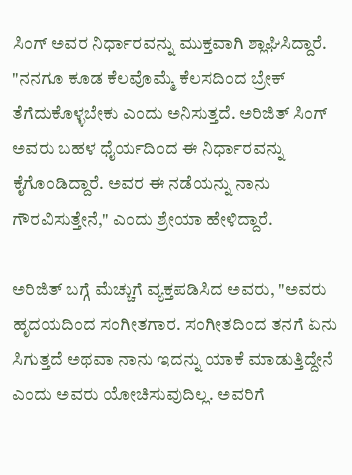ಸಿಂಗ್ ಅವರ ನಿರ್ಧಾರವನ್ನು ಮುಕ್ತವಾಗಿ ಶ್ಲಾಘಿಸಿದ್ದಾರೆ. "ನನಗೂ ಕೂಡ ಕೆಲವೊಮ್ಮೆ ಕೆಲಸದಿಂದ ಬ್ರೇಕ್ ತೆಗೆದುಕೊಳ್ಳಬೇಕು ಎಂದು ಅನಿಸುತ್ತದೆ. ಅರಿಜಿತ್ ಸಿಂಗ್ ಅವರು ಬಹಳ ಧೈರ್ಯದಿಂದ ಈ ನಿರ್ಧಾರವನ್ನು ಕೈಗೊಂಡಿದ್ದಾರೆ. ಅವರ ಈ ನಡೆಯನ್ನು ನಾನು ಗೌರವಿಸುತ್ತೇನೆ," ಎಂದು ಶ್ರೇಯಾ ಹೇಳಿದ್ದಾರೆ.

ಅರಿಜಿತ್ ಬಗ್ಗೆ ಮೆಚ್ಚುಗೆ ವ್ಯಕ್ತಪಡಿಸಿದ ಅವರು, "ಅವರು ಹೃದಯದಿಂದ ಸಂಗೀತಗಾರ. ಸಂಗೀತದಿಂದ ತನಗೆ ಏನು ಸಿಗುತ್ತದೆ ಅಥವಾ ನಾನು ಇದನ್ನು ಯಾಕೆ ಮಾಡುತ್ತಿದ್ದೇನೆ ಎಂದು ಅವರು ಯೋಚಿಸುವುದಿಲ್ಲ. ಅವರಿಗೆ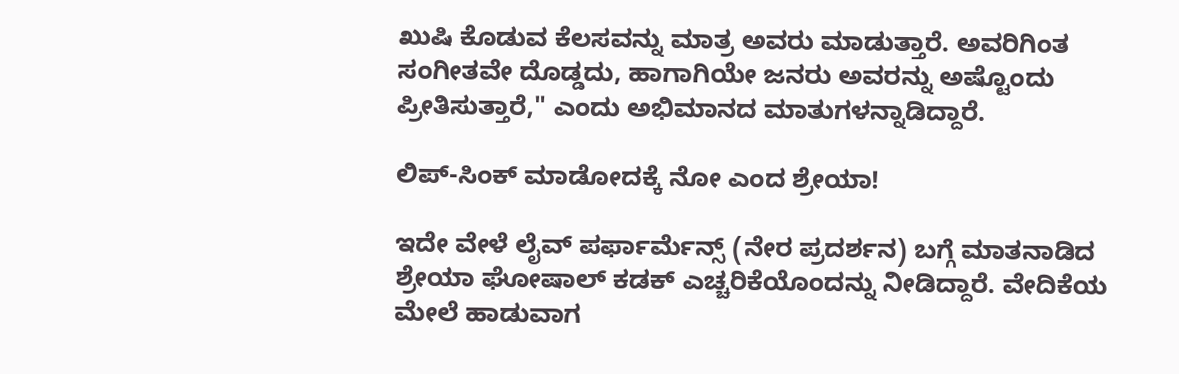ಖುಷಿ ಕೊಡುವ ಕೆಲಸವನ್ನು ಮಾತ್ರ ಅವರು ಮಾಡುತ್ತಾರೆ. ಅವರಿಗಿಂತ ಸಂಗೀತವೇ ದೊಡ್ಡದು, ಹಾಗಾಗಿಯೇ ಜನರು ಅವರನ್ನು ಅಷ್ಟೊಂದು ಪ್ರೀತಿಸುತ್ತಾರೆ," ಎಂದು ಅಭಿಮಾನದ ಮಾತುಗಳನ್ನಾಡಿದ್ದಾರೆ.

ಲಿಪ್-ಸಿಂಕ್ ಮಾಡೋದಕ್ಕೆ ನೋ ಎಂದ ಶ್ರೇಯಾ!

ಇದೇ ವೇಳೆ ಲೈವ್ ಪರ್ಫಾರ್ಮೆನ್ಸ್ (ನೇರ ಪ್ರದರ್ಶನ) ಬಗ್ಗೆ ಮಾತನಾಡಿದ ಶ್ರೇಯಾ ಘೋಷಾಲ್ ಕಡಕ್ ಎಚ್ಚರಿಕೆಯೊಂದನ್ನು ನೀಡಿದ್ದಾರೆ. ವೇದಿಕೆಯ ಮೇಲೆ ಹಾಡುವಾಗ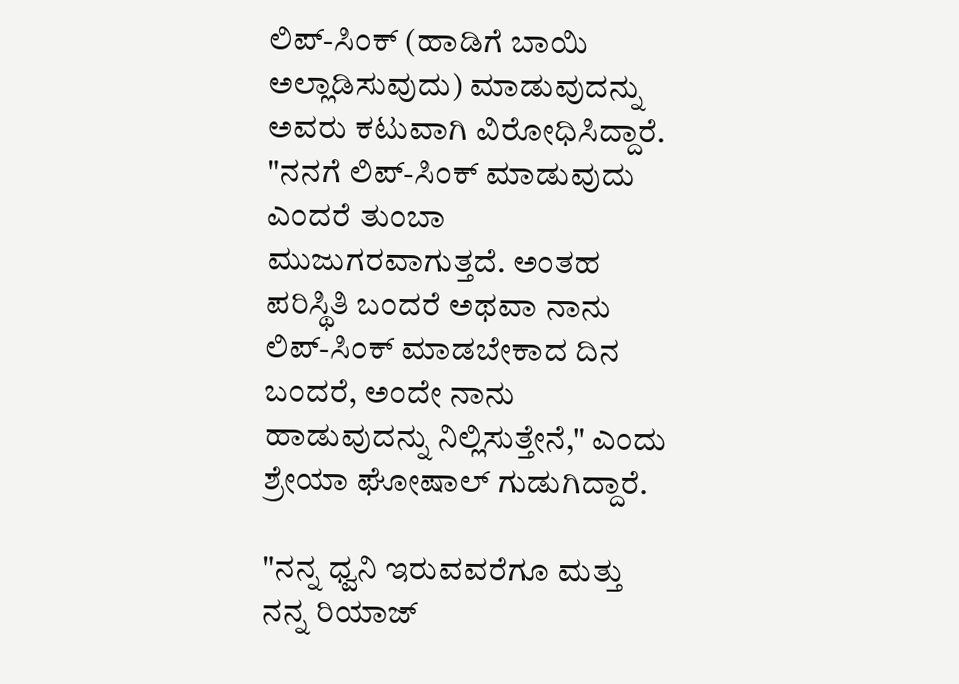ಲಿಪ್-ಸಿಂಕ್ (ಹಾಡಿಗೆ ಬಾಯಿ ಅಲ್ಲಾಡಿಸುವುದು) ಮಾಡುವುದನ್ನು ಅವರು ಕಟುವಾಗಿ ವಿರೋಧಿಸಿದ್ದಾರೆ. "ನನಗೆ ಲಿಪ್-ಸಿಂಕ್ ಮಾಡುವುದು ಎಂದರೆ ತುಂಬಾ ಮುಜುಗರವಾಗುತ್ತದೆ. ಅಂತಹ ಪರಿಸ್ಥಿತಿ ಬಂದರೆ ಅಥವಾ ನಾನು ಲಿಪ್-ಸಿಂಕ್ ಮಾಡಬೇಕಾದ ದಿನ ಬಂದರೆ, ಅಂದೇ ನಾನು ಹಾಡುವುದನ್ನು ನಿಲ್ಲಿಸುತ್ತೇನೆ," ಎಂದು ಶ್ರೇಯಾ ಘೋಷಾಲ್ ಗುಡುಗಿದ್ದಾರೆ.

"ನನ್ನ ಧ್ವನಿ ಇರುವವರೆಗೂ ಮತ್ತು ನನ್ನ ರಿಯಾಜ್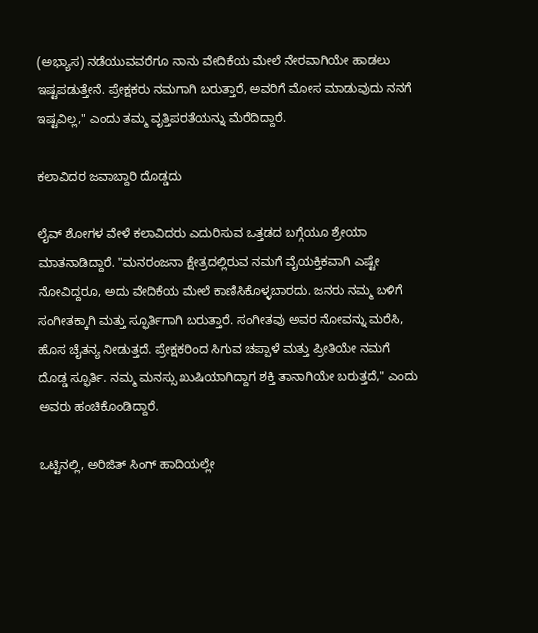(ಅಭ್ಯಾಸ) ನಡೆಯುವವರೆಗೂ ನಾನು ವೇದಿಕೆಯ ಮೇಲೆ ನೇರವಾಗಿಯೇ ಹಾಡಲು ಇಷ್ಟಪಡುತ್ತೇನೆ. ಪ್ರೇಕ್ಷಕರು ನಮಗಾಗಿ ಬರುತ್ತಾರೆ, ಅವರಿಗೆ ಮೋಸ ಮಾಡುವುದು ನನಗೆ ಇಷ್ಟವಿಲ್ಲ," ಎಂದು ತಮ್ಮ ವೃತ್ತಿಪರತೆಯನ್ನು ಮೆರೆದಿದ್ದಾರೆ.

ಕಲಾವಿದರ ಜವಾಬ್ದಾರಿ ದೊಡ್ಡದು

ಲೈವ್ ಶೋಗಳ ವೇಳೆ ಕಲಾವಿದರು ಎದುರಿಸುವ ಒತ್ತಡದ ಬಗ್ಗೆಯೂ ಶ್ರೇಯಾ ಮಾತನಾಡಿದ್ದಾರೆ. "ಮನರಂಜನಾ ಕ್ಷೇತ್ರದಲ್ಲಿರುವ ನಮಗೆ ವೈಯಕ್ತಿಕವಾಗಿ ಎಷ್ಟೇ ನೋವಿದ್ದರೂ, ಅದು ವೇದಿಕೆಯ ಮೇಲೆ ಕಾಣಿಸಿಕೊಳ್ಳಬಾರದು. ಜನರು ನಮ್ಮ ಬಳಿಗೆ ಸಂಗೀತಕ್ಕಾಗಿ ಮತ್ತು ಸ್ಫೂರ್ತಿಗಾಗಿ ಬರುತ್ತಾರೆ. ಸಂಗೀತವು ಅವರ ನೋವನ್ನು ಮರೆಸಿ, ಹೊಸ ಚೈತನ್ಯ ನೀಡುತ್ತದೆ. ಪ್ರೇಕ್ಷಕರಿಂದ ಸಿಗುವ ಚಪ್ಪಾಳೆ ಮತ್ತು ಪ್ರೀತಿಯೇ ನಮಗೆ ದೊಡ್ಡ ಸ್ಫೂರ್ತಿ. ನಮ್ಮ ಮನಸ್ಸು ಖುಷಿಯಾಗಿದ್ದಾಗ ಶಕ್ತಿ ತಾನಾಗಿಯೇ ಬರುತ್ತದೆ," ಎಂದು ಅವರು ಹಂಚಿಕೊಂಡಿದ್ದಾರೆ.

ಒಟ್ಟಿನಲ್ಲಿ, ಅರಿಜಿತ್ ಸಿಂಗ್ ಹಾದಿಯಲ್ಲೇ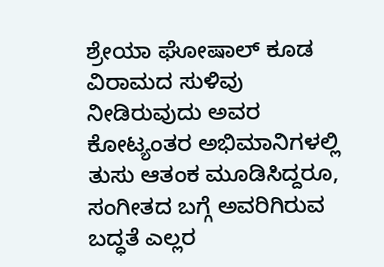ಶ್ರೇಯಾ ಘೋಷಾಲ್ ಕೂಡ ವಿರಾಮದ ಸುಳಿವು ನೀಡಿರುವುದು ಅವರ ಕೋಟ್ಯಂತರ ಅಭಿಮಾನಿಗಳಲ್ಲಿ ತುಸು ಆತಂಕ ಮೂಡಿಸಿದ್ದರೂ, ಸಂಗೀತದ ಬಗ್ಗೆ ಅವರಿಗಿರುವ ಬದ್ಧತೆ ಎಲ್ಲರ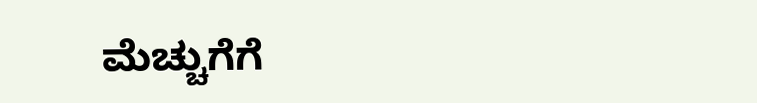ಮೆಚ್ಚುಗೆಗೆ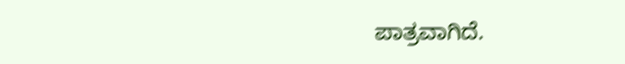ಪಾತ್ರವಾಗಿದೆ.